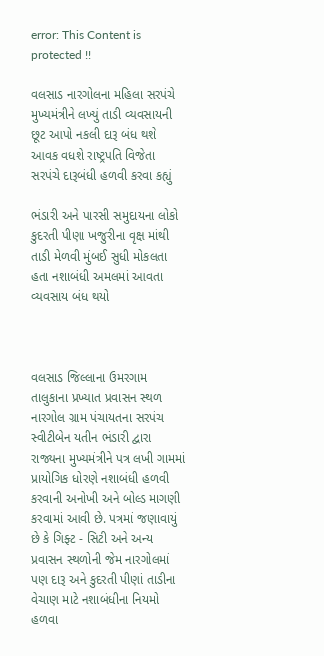error: This Content is protected !!

વલસાડ નારગોલના મહિલા સરપંચે મુખ્યમંત્રીને લખ્યું તાડી વ્યવસાયની છૂટ આપો નકલી દારૂ બંધ થશે આવક વધશે રાષ્ટ્રપતિ વિજેતા સરપંચે દારૂબંધી હળવી કરવા કહ્યું

ભંડારી અને પારસી સમુદાયના લોકો કુદરતી પીણા ખજુરીના વૃક્ષ માંથી તાડી મેળવી મુંબઈ સુધી મોકલતા હતા નશાબંધી અમલમાં આવતા વ્યવસાય બંધ થયો



વલસાડ જિલ્લાના ઉમરગામ તાલુકાના પ્રખ્યાત પ્રવાસન સ્થળ નારગોલ ગ્રામ પંચાયતના સરપંચ સ્વીટીબેન યતીન ભંડારી દ્વારા રાજ્યના મુખ્યમંત્રીને પત્ર લખી ગામમાં પ્રાયોગિક ધોરણે નશાબંધી હળવી કરવાની અનોખી અને બોલ્ડ માગણી કરવામાં આવી છે. પત્રમાં જણાવાયું છે કે ગિફ્ટ - સિટી અને અન્ય પ્રવાસન સ્થળોની જેમ નારગોલમાં પણ દારૂ અને કુદરતી પીણાં તાડીના વેચાણ માટે નશાબંધીના નિયમો હળવા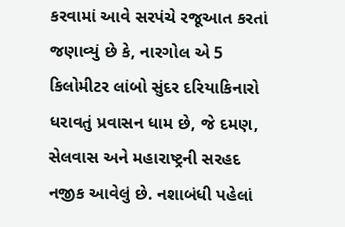કરવામાં આવે સરપંચે રજૂઆત કરતાં જણાવ્યું છે કે, નારગોલ એ 5 કિલોમીટર લાંબો સુંદર દરિયાકિનારો ધરાવતું પ્રવાસન ધામ છે, જે દમણ, સેલવાસ અને મહારાષ્ટ્રની સરહદ નજીક આવેલું છે. નશાબંધી પહેલાં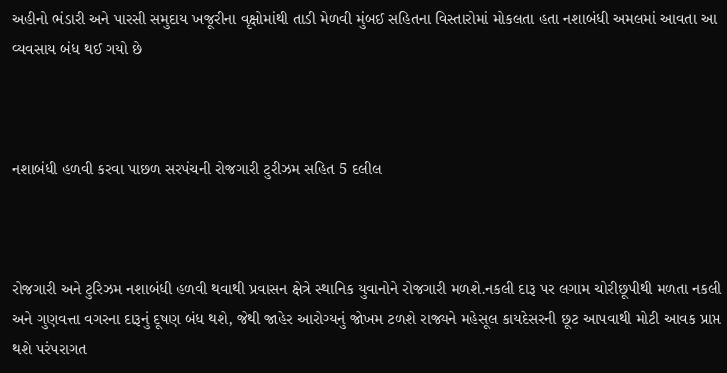અહીનો ભંડારી અને પારસી સમુદાય ખજૂરીના વૃક્ષોમાંથી તાડી મેળવી મુંબઈ સહિતના વિસ્તારોમાં મોકલતા હતા નશાબંધી અમલમાં આવતા આ વ્યવસાય બંધ થઈ ગયો છે



નશાબંધી હળવી કરવા પાછળ સરપંચની રોજગારી ટુરીઝમ સહિત 5 દલીલ



રોજગારી અને ટુરિઝમ નશાબંધી હળવી થવાથી પ્રવાસન ક્ષેત્રે સ્થાનિક યુવાનોને રોજગારી મળશે.નકલી દારૂ પર લગામ ચોરીછૂપીથી મળતા નકલી અને ગુણવત્તા વગરના દારૂનું દૂષણ બંધ થશે, જેથી જાહેર આરોગ્યનું જોખમ ટળશે રાજ્યને મહેસૂલ કાયદેસરની છૂટ આપવાથી મોટી આવક પ્રાપ્ત થશે પરંપરાગત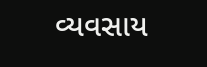વ્યવસાય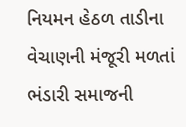નિયમન હેઠળ તાડીના વેચાણની મંજૂરી મળતાં ભંડારી સમાજની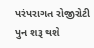પરંપરાગત રોજીરોટી પુન શરૂ થશે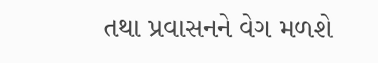તથા પ્રવાસનને વેગ મળશે